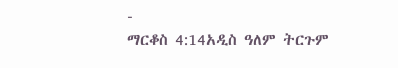-
ማርቆስ 4:14አዲስ ዓለም ትርጉም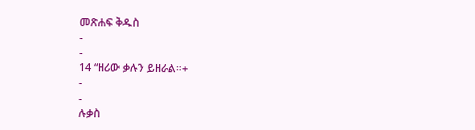መጽሐፍ ቅዱስ
-
-
14 “ዘሪው ቃሉን ይዘራል።+
-
-
ሉቃስ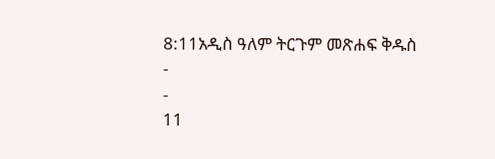8:11አዲስ ዓለም ትርጉም መጽሐፍ ቅዱስ
-
-
11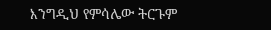እንግዲህ የምሳሌው ትርጉም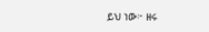ይህ ነው፦ ዘሩ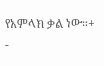የአምላክ ቃል ነው።+
-